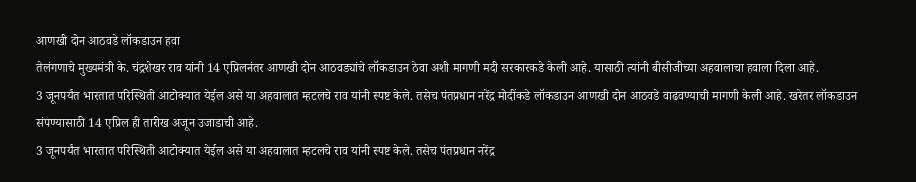आणखी दोन आठवडे लॉकडाउन हवा
तेलंगणाचे मुख्यमंत्री के. चंद्रशेखर राव यांनी 14 एप्रिलनंतर आणखी दोन आठवड्यांचे लॉकडाउन ठेवा अशी मागणी मदी सरकारकडे केली आहे. यासाठी त्यांनी बीसीजीच्या अहवालाचा हवाला दिला आहे.
3 जूनपर्यंत भारतात परिस्थिती आटोक्यात येईल असे या अहवालात म्हटलचे राव यांनी स्पष्ट केले. तसेच पंतप्रधान नरेंद्र मोदींकडे लॉकडाउन आणखी दोन आठवडे वाढवण्याची मागणी केली आहे. खरेतर लॉकडाउन संपण्यासाठी 14 एप्रिल ही तारीख अजून उजाडाची आहे.
3 जूनपर्यंत भारतात परिस्थिती आटोक्यात येईल असे या अहवालात म्हटलचे राव यांनी स्पष्ट केले. तसेच पंतप्रधान नरेंद्र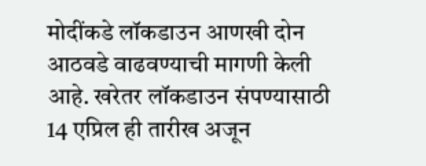मोदींकडे लॉकडाउन आणखी दोन आठवडे वाढवण्याची मागणी केली आहे. खरेतर लॉकडाउन संपण्यासाठी 14 एप्रिल ही तारीख अजून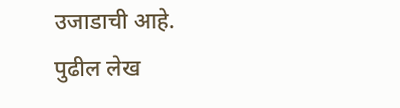उजाडाची आहे.
पुढील लेख